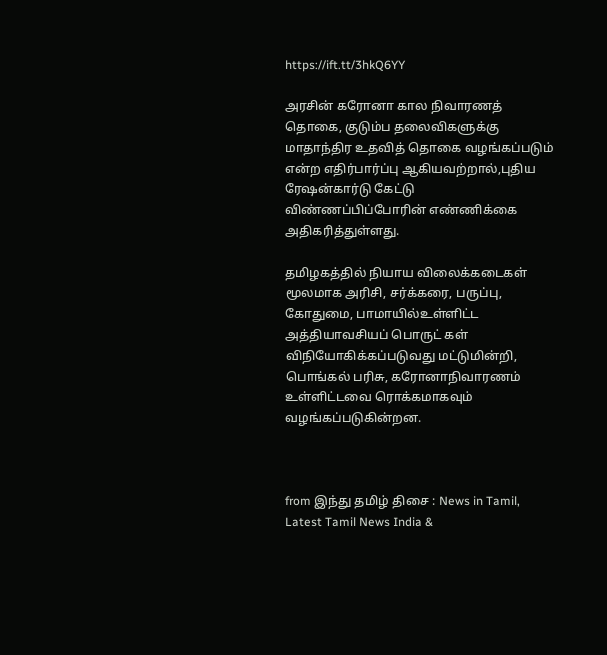https://ift.tt/3hkQ6YY

அரசின் கரோனா கால நிவாரணத் தொகை, குடும்ப தலைவிகளுக்கு மாதாந்திர உதவித் தொகை வழங்கப்படும் என்ற எதிர்பார்ப்பு ஆகியவற்றால்,புதிய ரேஷன்கார்டு கேட்டு விண்ணப்பிப்போரின் எண்ணிக்கை அதிகரித்துள்ளது.

தமிழகத்தில் நியாய விலைக்கடைகள் மூலமாக அரிசி, சர்க்கரை, பருப்பு, கோதுமை, பாமாயில்உள்ளிட்ட அத்தியாவசியப் பொருட் கள் விநியோகிக்கப்படுவது மட்டுமின்றி, பொங்கல் பரிசு, கரோனாநிவாரணம் உள்ளிட்டவை ரொக்கமாகவும் வழங்கப்படுகின்றன.



from இந்து தமிழ் திசை : News in Tamil, Latest Tamil News India &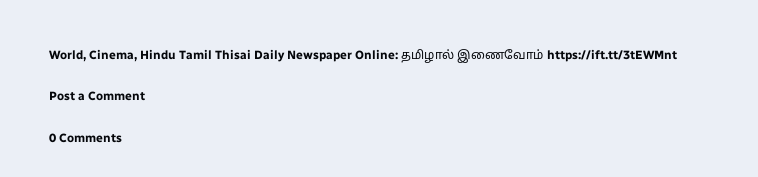World, Cinema, Hindu Tamil Thisai Daily Newspaper Online: தமிழால் இணைவோம் https://ift.tt/3tEWMnt

Post a Comment

0 Comments